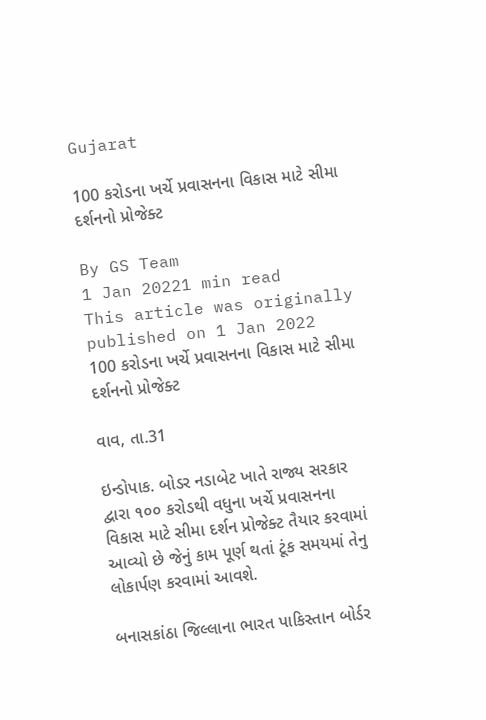Gujarat

100 કરોડના ખર્ચે પ્રવાસનના વિકાસ માટે સીમા દર્શનનો પ્રોજેક્ટ

By GS Team
1 Jan 20221 min read
This article was originally published on 1 Jan 2022
100 કરોડના ખર્ચે પ્રવાસનના વિકાસ માટે સીમા દર્શનનો પ્રોજેક્ટ

વાવ, તા.31

ઇન્ડોપાક. બોડર નડાબેટ ખાતે રાજ્ય સરકાર દ્વારા ૧૦૦ કરોડથી વધુના ખર્ચે પ્રવાસનના વિકાસ માટે સીમા દર્શન પ્રોજેક્ટ તૈયાર કરવામાં આવ્યો છે જેનું કામ પૂર્ણ થતાં ટૂંક સમયમાં તેનુ લોકાર્પણ કરવામાં આવશે.

બનાસકાંઠા જિલ્લાના ભારત પાકિસ્તાન બોર્ડર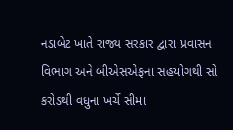નડાબેટ ખાતે રાજ્ય સરકાર દ્વારા પ્રવાસન વિભાગ અને બીએસએફના સહયોગથી સો કરોડથી વધુના ખર્ચે સીમા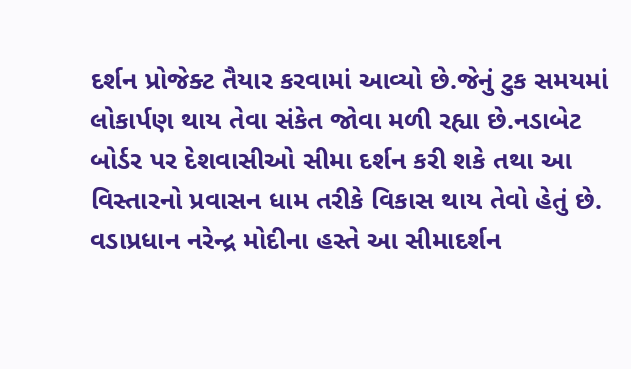દર્શન પ્રોજેક્ટ તૈયાર કરવામાં આવ્યો છે.જેનું ટુક સમયમાં લોકાર્પણ થાય તેવા સંકેત જોવા મળી રહ્યા છે.નડાબેટ બોર્ડર પર દેશવાસીઓ સીમા દર્શન કરી શકે તથા આ વિસ્તારનો પ્રવાસન ધામ તરીકે વિકાસ થાય તેવો હેતું છે. વડાપ્રધાન નરેન્દ્ર મોદીના હસ્તે આ સીમાદર્શન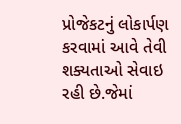પ્રોજેકટનું લોકાર્પણ કરવામાં આવે તેવી શક્યતાઓ સેવાઇ રહી છે.જેમાં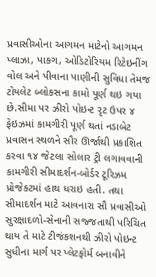પ્રવાસીઓના આગમન માટેનો આગમન પ્લાઝા, પાકગ, ઓડિટોરિયમ રિટેઇનીંગ વોલ અને પીવાના પાણીની સુવિધા તેમજ ટોયલેટ બ્લોકસના કામો પૂર્ણ થઇ ગયા છે.સીમા પર ઝીરો પોઇન્ટ રૃટ ઉપર ૪ ફેઇઝમાં કામગીરી પૂર્ણ થતાં નડાબેટ પ્રવાસન સ્થળને સૌર ઊર્જાથી પ્રકાશિત કરવા ૧૪ જેટલા સોલાર ટ્રી લગાવવાની કામગીરી સીમાદર્શન-બોર્ડર ટૂરિઝમ પ્રોજેકટમાં હાથ ધરાઇ હતી. તથા સીમાદર્શન માટે આવનારા સૌ પ્રવાસીઓ સુરક્ષાદળો-સેનાની સજ્જતાથી પરિચિત થાય તે માટે ટીજંકશનથી ઝીરો પોઇન્ટ સુધીના માર્ગ પર પ્લેટફોર્મ બનાવીને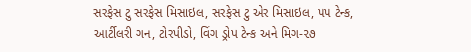સરફેસ ટુ સરફેસ મિસાઇલ, સરફેસ ટુ એર મિસાઇલ, ૫૫ ટેન્ક, આર્ટીલરી ગન, ટોરપીડો, વિંગ ડ્રોપ ટેન્ક અને મિગ-૨૭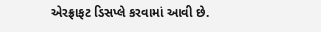એરફ્રાફટ ડિસપ્લે કરવામાં આવી છે.